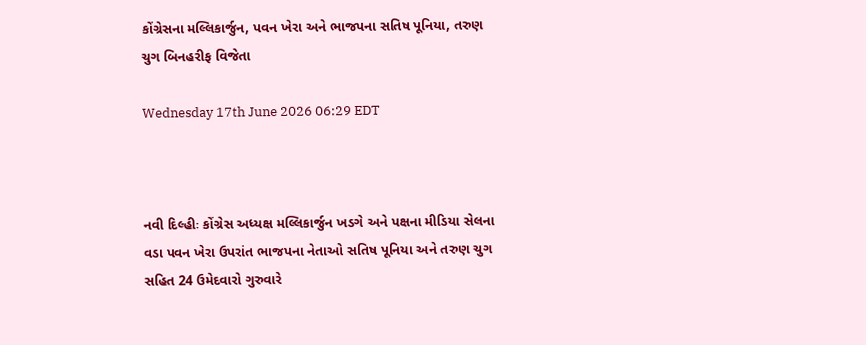કોંગ્રેસના મલ્લિકાર્જુન, પવન ખેરા અને ભાજપના સતિષ પૂનિયા, તરુણ ચુગ બિનહરીફ વિજેતા

Wednesday 17th June 2026 06:29 EDT



નવી દિલ્હીઃ કોંગ્રેસ અધ્યક્ષ મલ્લિકાર્જુન ખડગે અને પક્ષના મીડિયા સેલના વડા પવન ખેરા ઉપરાંત ભાજપના નેતાઓ સતિષ પૂનિયા અને તરુણ ચુગ સહિત 24 ઉમેદવારો ગુરુવારે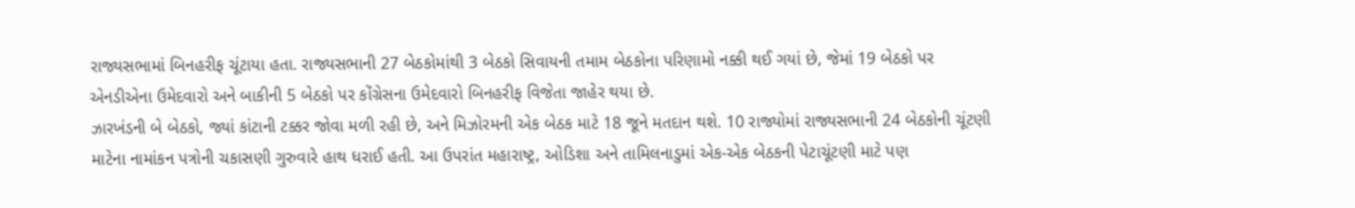રાજ્યસભામાં બિનહરીફ ચૂંટાયા હતા. રાજ્યસભાની 27 બેઠકોમાંથી 3 બેઠકો સિવાયની તમામ બેઠકોના પરિણામો નક્કી થઈ ગયાં છે, જેમાં 19 બેઠકો પર એનડીએના ઉમેદવારો અને બાકીની 5 બેઠકો પર કોંગ્રેસના ઉમેદવારો બિનહરીફ વિજેતા જાહેર થયા છે.
ઝારખંડની બે બેઠકો, જ્યાં કાંટાની ટક્કર જોવા મળી રહી છે, અને મિઝોરમની એક બેઠક માટે 18 જૂને મતદાન થશે. 10 રાજ્યોમાં રાજ્યસભાની 24 બેઠકોની ચૂંટણી માટેના નામાંકન પત્રોની ચકાસણી ગુરુવારે હાથ ધરાઈ હતી. આ ઉપરાંત મહારાષ્ટ્ર, ઓડિશા અને તામિલનાડુમાં એક-એક બેઠકની પેટાચૂંટણી માટે પણ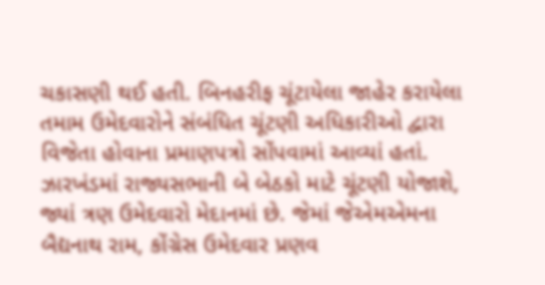ચકાસણી થઈ હતી. બિનહરીફ ચૂંટાયેલા જાહેર કરાયેલા તમામ ઉમેદવારોને સંબંધિત ચૂંટણી અધિકારીઓ દ્વારા વિજેતા હોવાના પ્રમાણપત્રો સોંપવામાં આવ્યાં હતાં. ઝારખંડમાં રાજ્યસભાની બે બેઠકો માટે ચૂંટણી યોજાશે, જ્યાં ત્રણ ઉમેદવારો મેદાનમાં છે. જેમાં જેએમએમના બૈદ્યનાથ રામ, કોંગ્રેસ ઉમેદવાર પ્રણવ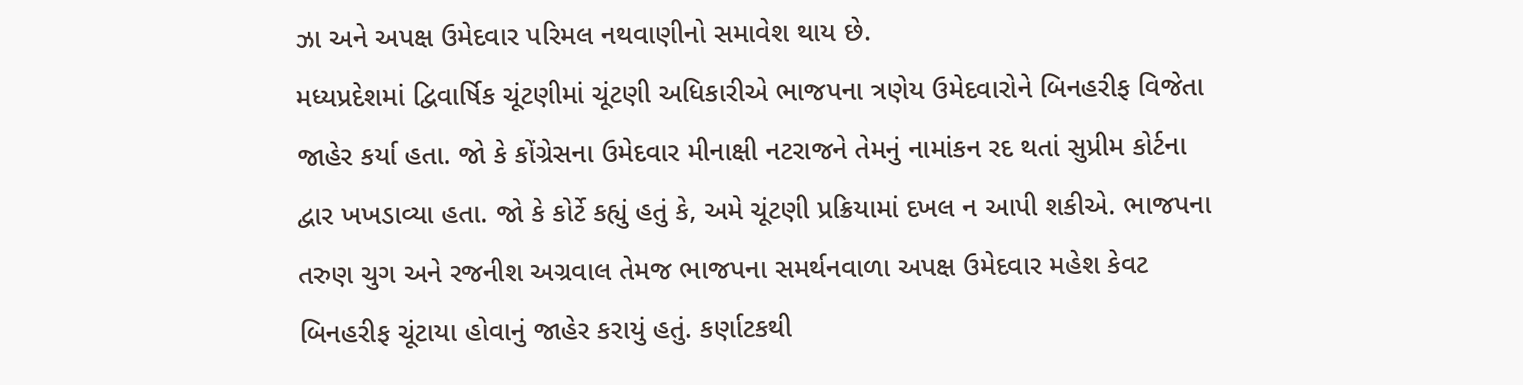ઝા અને અપક્ષ ઉમેદવાર પરિમલ નથવાણીનો સમાવેશ થાય છે.
મધ્યપ્રદેશમાં દ્વિવાર્ષિક ચૂંટણીમાં ચૂંટણી અધિકારીએ ભાજપના ત્રણેય ઉમેદવારોને બિનહરીફ વિજેતા જાહેર કર્યા હતા. જો કે કોંગ્રેસના ઉમેદવાર મીનાક્ષી નટરાજને તેમનું નામાંકન રદ થતાં સુપ્રીમ કોર્ટના દ્વાર ખખડાવ્યા હતા. જો કે કોર્ટે કહ્યું હતું કે, અમે ચૂંટણી પ્રક્રિયામાં દખલ ન આપી શકીએ. ભાજપના તરુણ ચુગ અને રજનીશ અગ્રવાલ તેમજ ભાજપના સમર્થનવાળા અપક્ષ ઉમેદવાર મહેશ કેવટ બિનહરીફ ચૂંટાયા હોવાનું જાહેર કરાયું હતું. કર્ણાટકથી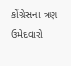કોંગ્રેસના ત્રણ ઉમેદવારો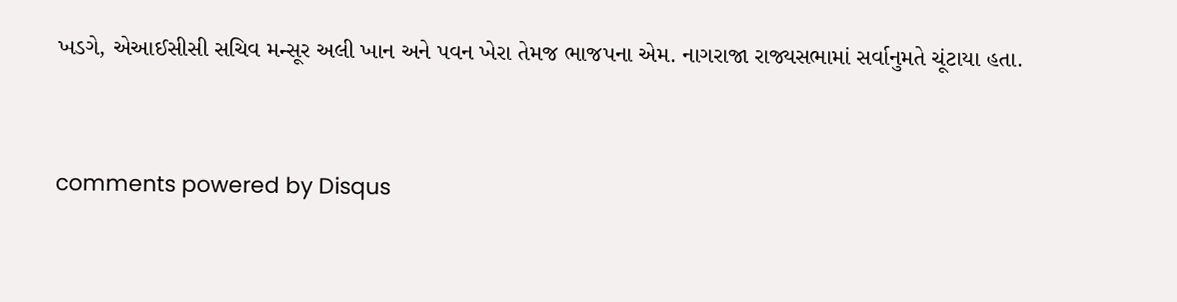ખડગે, એઆઈસીસી સચિવ મન્સૂર અલી ખાન અને પવન ખેરા તેમજ ભાજપના એમ. નાગરાજા રાજ્યસભામાં સર્વાનુમતે ચૂંટાયા હતા.


comments powered by Disqus